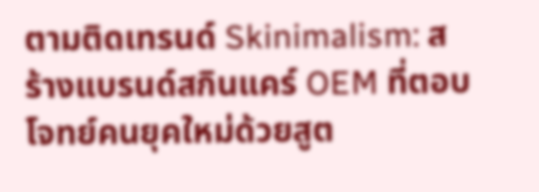ตามติดเทรนด์ Skinimalism: สร้างแบรนด์สกินแคร์ OEM ที่ตอบโจทย์คนยุคใหม่ด้วยสูต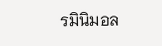รมินิมอล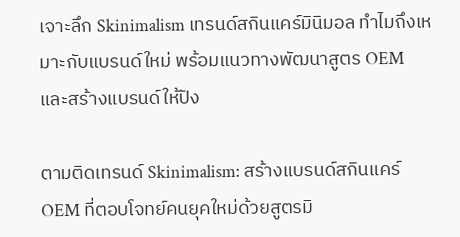เจาะลึก Skinimalism เทรนด์สกินแคร์มินิมอล ทำไมถึงเหมาะกับแบรนด์ใหม่ พร้อมแนวทางพัฒนาสูตร OEM และสร้างแบรนด์ให้ปัง

ตามติดเทรนด์ Skinimalism: สร้างแบรนด์สกินแคร์ OEM ที่ตอบโจทย์คนยุคใหม่ด้วยสูตรมิ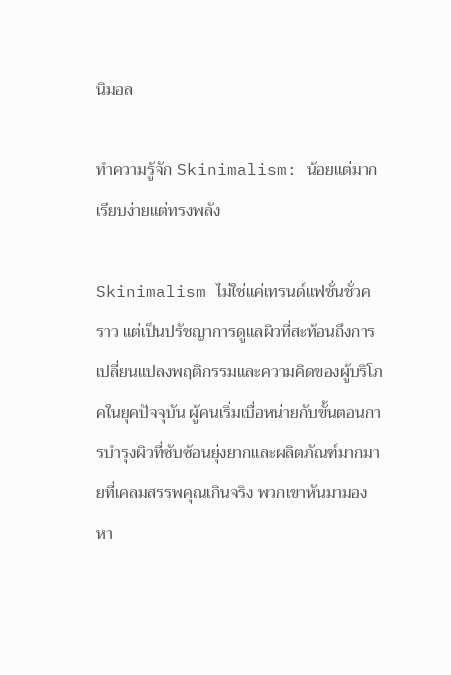นิมอล

ทำความรู้จัก Skinimalism: น้อยแต่มาก เรียบง่ายแต่ทรงพลัง

Skinimalism ไม่ใช่แค่เทรนด์แฟชั่นชั่วคราว แต่เป็นปรัชญาการดูแลผิวที่สะท้อนถึงการเปลี่ยนแปลงพฤติกรรมและความคิดของผู้บริโภคในยุคปัจจุบัน ผู้คนเริ่มเบื่อหน่ายกับขั้นตอนการบำรุงผิวที่ซับซ้อนยุ่งยากและผลิตภัณฑ์มากมายที่เคลมสรรพคุณเกินจริง พวกเขาหันมามองหา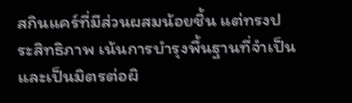สกินแคร์ที่มีส่วนผสมน้อยชิ้น แต่ทรงประสิทธิภาพ เน้นการบำรุงพื้นฐานที่จำเป็น และเป็นมิตรต่อผิ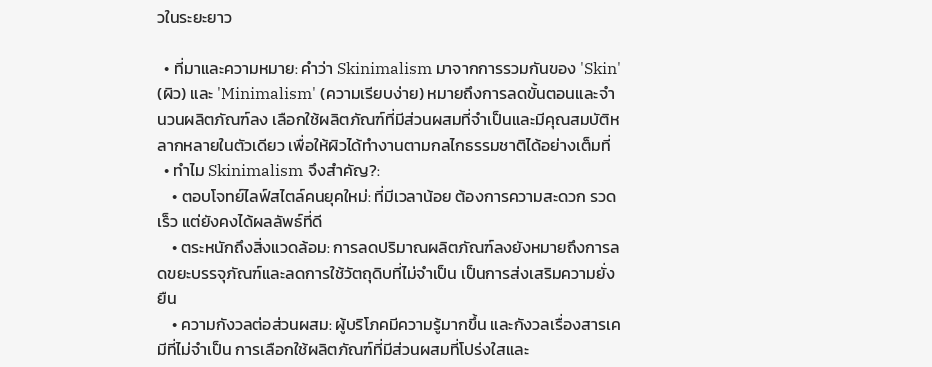วในระยะยาว

  • ที่มาและความหมาย: คำว่า Skinimalism มาจากการรวมกันของ 'Skin' (ผิว) และ 'Minimalism' (ความเรียบง่าย) หมายถึงการลดขั้นตอนและจำนวนผลิตภัณฑ์ลง เลือกใช้ผลิตภัณฑ์ที่มีส่วนผสมที่จำเป็นและมีคุณสมบัติหลากหลายในตัวเดียว เพื่อให้ผิวได้ทำงานตามกลไกธรรมชาติได้อย่างเต็มที่
  • ทำไม Skinimalism จึงสำคัญ?:
    • ตอบโจทย์ไลฟ์สไตล์คนยุคใหม่: ที่มีเวลาน้อย ต้องการความสะดวก รวดเร็ว แต่ยังคงได้ผลลัพธ์ที่ดี
    • ตระหนักถึงสิ่งแวดล้อม: การลดปริมาณผลิตภัณฑ์ลงยังหมายถึงการลดขยะบรรจุภัณฑ์และลดการใช้วัตถุดิบที่ไม่จำเป็น เป็นการส่งเสริมความยั่งยืน
    • ความกังวลต่อส่วนผสม: ผู้บริโภคมีความรู้มากขึ้น และกังวลเรื่องสารเคมีที่ไม่จำเป็น การเลือกใช้ผลิตภัณฑ์ที่มีส่วนผสมที่โปร่งใสและ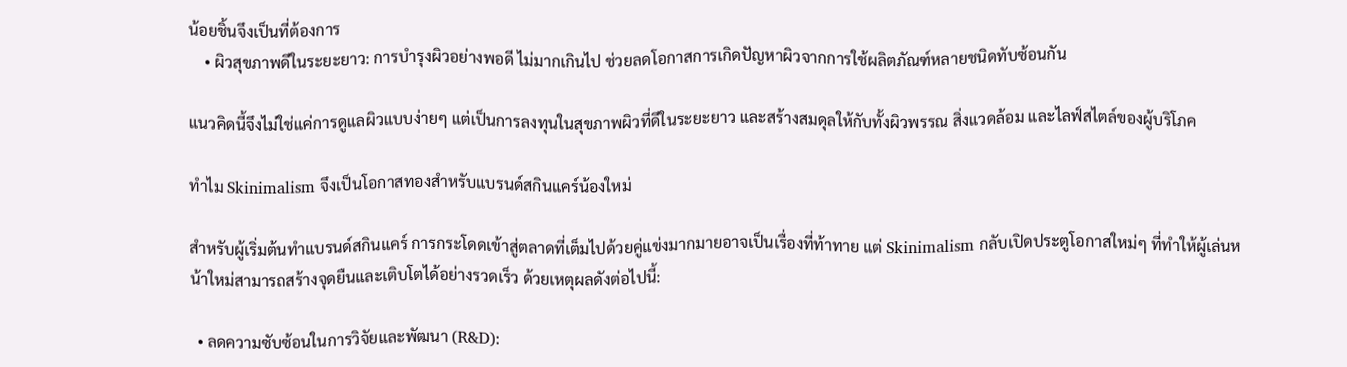น้อยชิ้นจึงเป็นที่ต้องการ
    • ผิวสุขภาพดีในระยะยาว: การบำรุงผิวอย่างพอดี ไม่มากเกินไป ช่วยลดโอกาสการเกิดปัญหาผิวจากการใช้ผลิตภัณฑ์หลายชนิดทับซ้อนกัน

แนวคิดนี้จึงไม่ใช่แค่การดูแลผิวแบบง่ายๆ แต่เป็นการลงทุนในสุขภาพผิวที่ดีในระยะยาว และสร้างสมดุลให้กับทั้งผิวพรรณ สิ่งแวดล้อม และไลฟ์สไตล์ของผู้บริโภค

ทำไม Skinimalism จึงเป็นโอกาสทองสำหรับแบรนด์สกินแคร์น้องใหม่

สำหรับผู้เริ่มต้นทำแบรนด์สกินแคร์ การกระโดดเข้าสู่ตลาดที่เต็มไปด้วยคู่แข่งมากมายอาจเป็นเรื่องที่ท้าทาย แต่ Skinimalism กลับเปิดประตูโอกาสใหม่ๆ ที่ทำให้ผู้เล่นหน้าใหม่สามารถสร้างจุดยืนและเติบโตได้อย่างรวดเร็ว ด้วยเหตุผลดังต่อไปนี้:

  • ลดความซับซ้อนในการวิจัยและพัฒนา (R&D):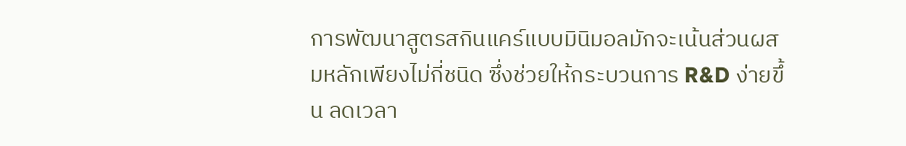การพัฒนาสูตรสกินแคร์แบบมินิมอลมักจะเน้นส่วนผสมหลักเพียงไม่กี่ชนิด ซึ่งช่วยให้กระบวนการ R&D ง่ายขึ้น ลดเวลา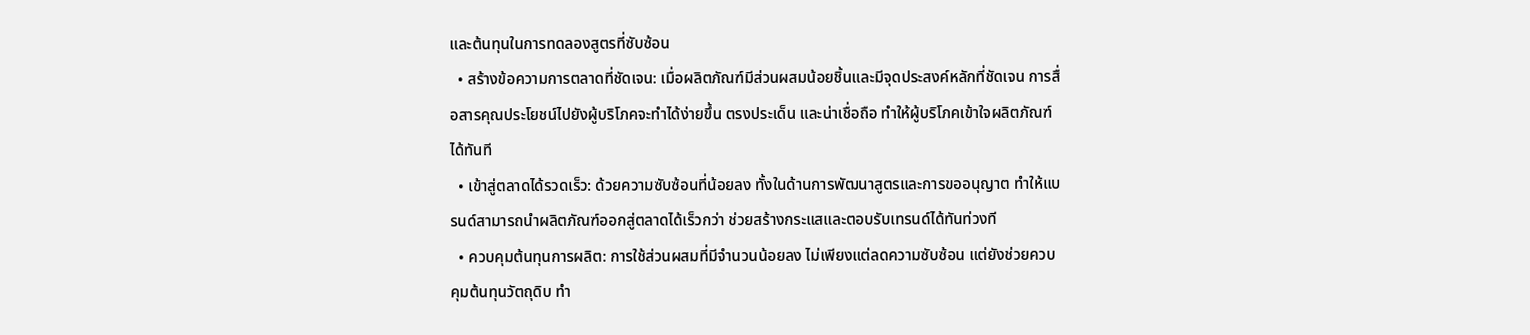และต้นทุนในการทดลองสูตรที่ซับซ้อน
  • สร้างข้อความการตลาดที่ชัดเจน: เมื่อผลิตภัณฑ์มีส่วนผสมน้อยชิ้นและมีจุดประสงค์หลักที่ชัดเจน การสื่อสารคุณประโยชน์ไปยังผู้บริโภคจะทำได้ง่ายขึ้น ตรงประเด็น และน่าเชื่อถือ ทำให้ผู้บริโภคเข้าใจผลิตภัณฑ์ได้ทันที
  • เข้าสู่ตลาดได้รวดเร็ว: ด้วยความซับซ้อนที่น้อยลง ทั้งในด้านการพัฒนาสูตรและการขออนุญาต ทำให้แบรนด์สามารถนำผลิตภัณฑ์ออกสู่ตลาดได้เร็วกว่า ช่วยสร้างกระแสและตอบรับเทรนด์ได้ทันท่วงที
  • ควบคุมต้นทุนการผลิต: การใช้ส่วนผสมที่มีจำนวนน้อยลง ไม่เพียงแต่ลดความซับซ้อน แต่ยังช่วยควบคุมต้นทุนวัตถุดิบ ทำ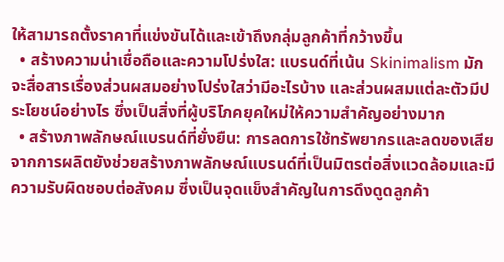ให้สามารถตั้งราคาที่แข่งขันได้และเข้าถึงกลุ่มลูกค้าที่กว้างขึ้น
  • สร้างความน่าเชื่อถือและความโปร่งใส: แบรนด์ที่เน้น Skinimalism มักจะสื่อสารเรื่องส่วนผสมอย่างโปร่งใสว่ามีอะไรบ้าง และส่วนผสมแต่ละตัวมีประโยชน์อย่างไร ซึ่งเป็นสิ่งที่ผู้บริโภคยุคใหม่ให้ความสำคัญอย่างมาก
  • สร้างภาพลักษณ์แบรนด์ที่ยั่งยืน: การลดการใช้ทรัพยากรและลดของเสียจากการผลิตยังช่วยสร้างภาพลักษณ์แบรนด์ที่เป็นมิตรต่อสิ่งแวดล้อมและมีความรับผิดชอบต่อสังคม ซึ่งเป็นจุดแข็งสำคัญในการดึงดูดลูกค้า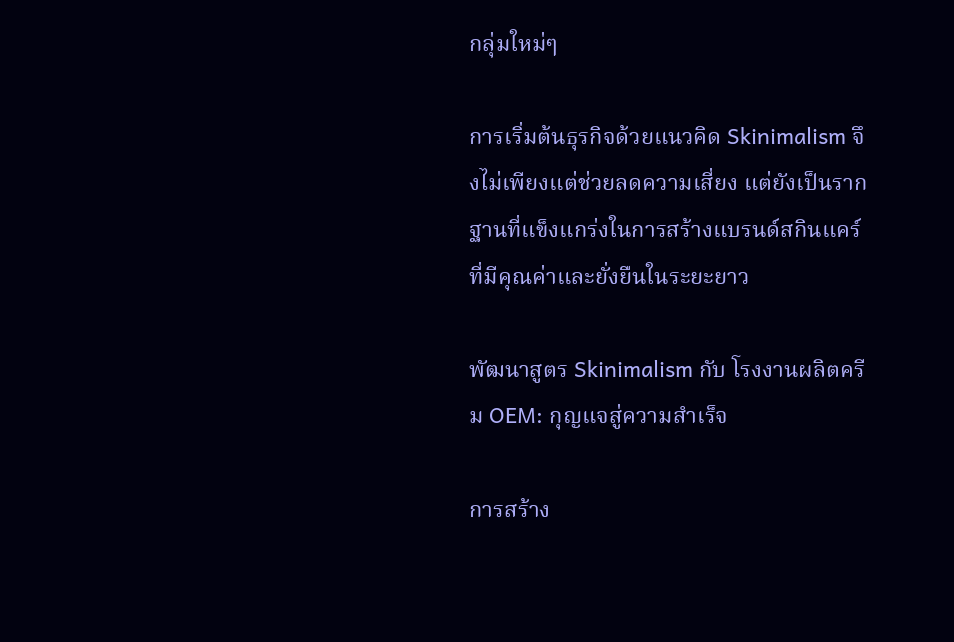กลุ่มใหม่ๆ

การเริ่มต้นธุรกิจด้วยแนวคิด Skinimalism จึงไม่เพียงแต่ช่วยลดความเสี่ยง แต่ยังเป็นรากฐานที่แข็งแกร่งในการสร้างแบรนด์สกินแคร์ที่มีคุณค่าและยั่งยืนในระยะยาว

พัฒนาสูตร Skinimalism กับ โรงงานผลิตครีม OEM: กุญแจสู่ความสำเร็จ

การสร้าง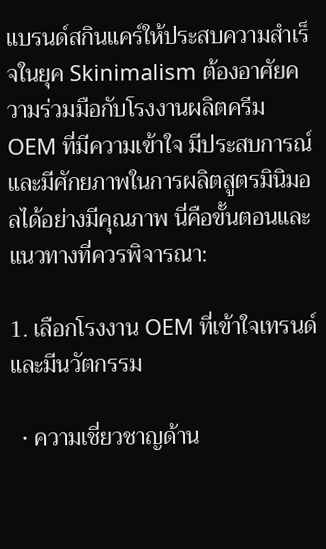แบรนด์สกินแคร์ให้ประสบความสำเร็จในยุค Skinimalism ต้องอาศัยความร่วมมือกับโรงงานผลิตครีม OEM ที่มีความเข้าใจ มีประสบการณ์ และมีศักยภาพในการผลิตสูตรมินิมอลได้อย่างมีคุณภาพ นี่คือขั้นตอนและแนวทางที่ควรพิจารณา:

1. เลือกโรงงาน OEM ที่เข้าใจเทรนด์และมีนวัตกรรม

  • ความเชี่ยวชาญด้าน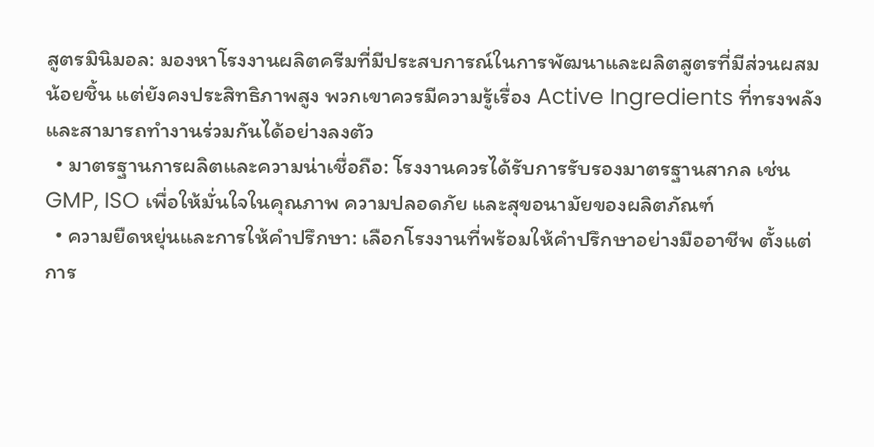สูตรมินิมอล: มองหาโรงงานผลิตครีมที่มีประสบการณ์ในการพัฒนาและผลิตสูตรที่มีส่วนผสมน้อยชิ้น แต่ยังคงประสิทธิภาพสูง พวกเขาควรมีความรู้เรื่อง Active Ingredients ที่ทรงพลังและสามารถทำงานร่วมกันได้อย่างลงตัว
  • มาตรฐานการผลิตและความน่าเชื่อถือ: โรงงานควรได้รับการรับรองมาตรฐานสากล เช่น GMP, ISO เพื่อให้มั่นใจในคุณภาพ ความปลอดภัย และสุขอนามัยของผลิตภัณฑ์
  • ความยืดหยุ่นและการให้คำปรึกษา: เลือกโรงงานที่พร้อมให้คำปรึกษาอย่างมืออาชีพ ตั้งแต่การ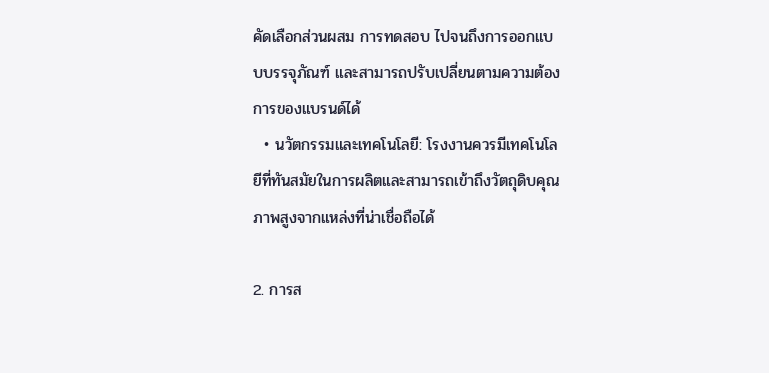คัดเลือกส่วนผสม การทดสอบ ไปจนถึงการออกแบบบรรจุภัณฑ์ และสามารถปรับเปลี่ยนตามความต้องการของแบรนด์ได้
  • นวัตกรรมและเทคโนโลยี: โรงงานควรมีเทคโนโลยีที่ทันสมัยในการผลิตและสามารถเข้าถึงวัตถุดิบคุณภาพสูงจากแหล่งที่น่าเชื่อถือได้

2. การส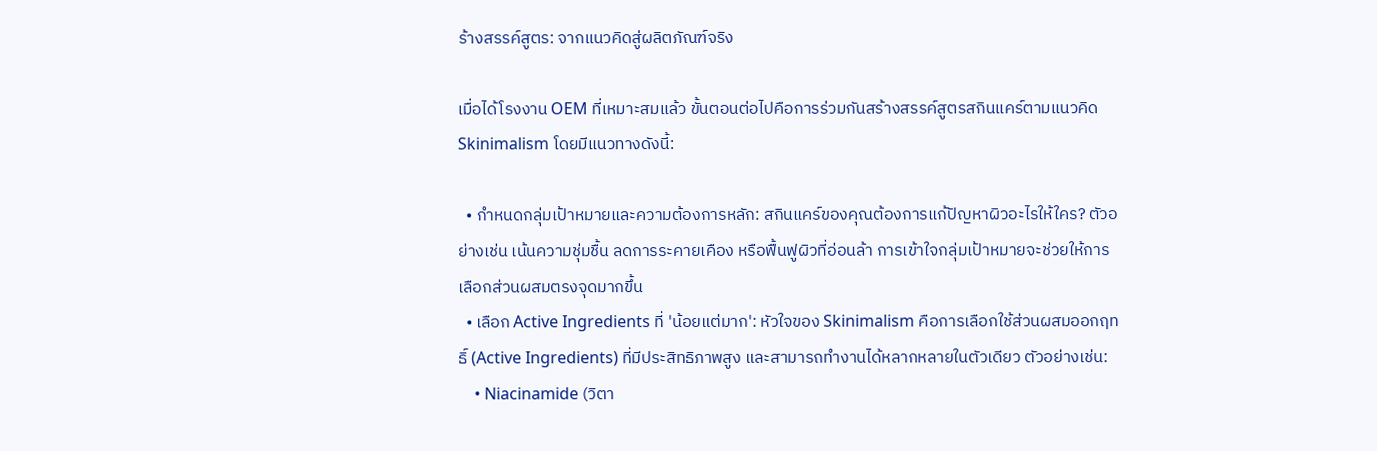ร้างสรรค์สูตร: จากแนวคิดสู่ผลิตภัณฑ์จริง

เมื่อได้โรงงาน OEM ที่เหมาะสมแล้ว ขั้นตอนต่อไปคือการร่วมกันสร้างสรรค์สูตรสกินแคร์ตามแนวคิด Skinimalism โดยมีแนวทางดังนี้:

  • กำหนดกลุ่มเป้าหมายและความต้องการหลัก: สกินแคร์ของคุณต้องการแก้ปัญหาผิวอะไรให้ใคร? ตัวอย่างเช่น เน้นความชุ่มชื้น ลดการระคายเคือง หรือฟื้นฟูผิวที่อ่อนล้า การเข้าใจกลุ่มเป้าหมายจะช่วยให้การเลือกส่วนผสมตรงจุดมากขึ้น
  • เลือก Active Ingredients ที่ 'น้อยแต่มาก': หัวใจของ Skinimalism คือการเลือกใช้ส่วนผสมออกฤทธิ์ (Active Ingredients) ที่มีประสิทธิภาพสูง และสามารถทำงานได้หลากหลายในตัวเดียว ตัวอย่างเช่น:
    • Niacinamide (วิตา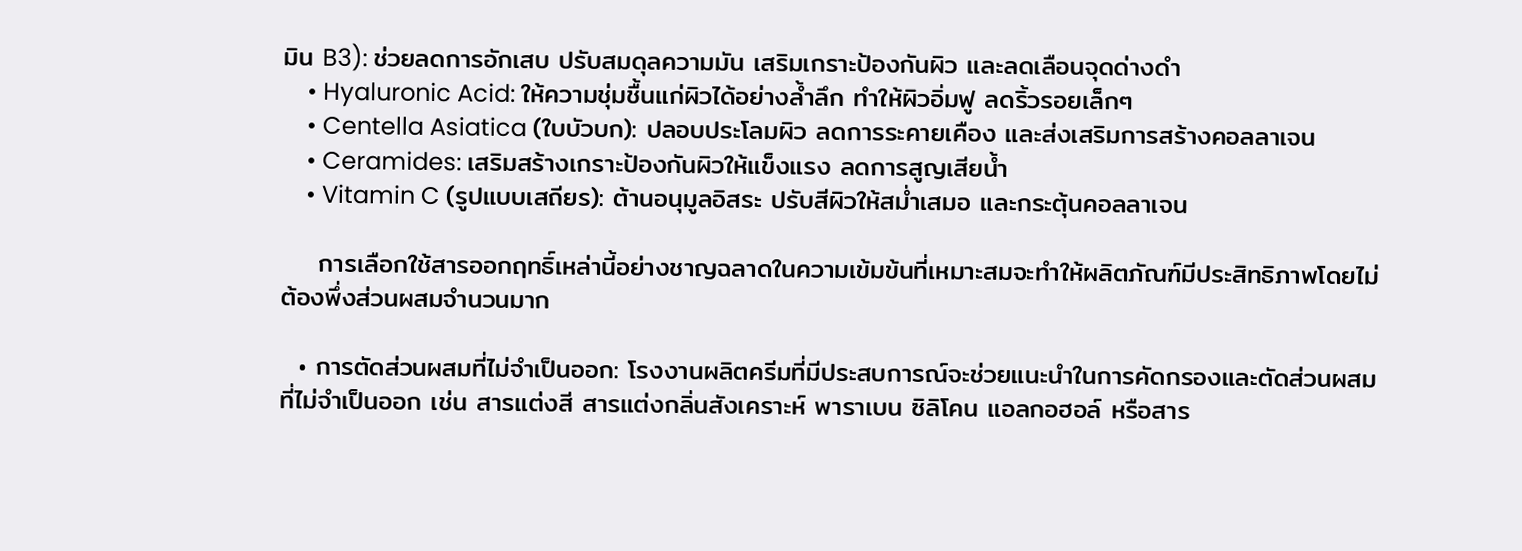มิน B3): ช่วยลดการอักเสบ ปรับสมดุลความมัน เสริมเกราะป้องกันผิว และลดเลือนจุดด่างดำ
    • Hyaluronic Acid: ให้ความชุ่มชื้นแก่ผิวได้อย่างล้ำลึก ทำให้ผิวอิ่มฟู ลดริ้วรอยเล็กๆ
    • Centella Asiatica (ใบบัวบก): ปลอบประโลมผิว ลดการระคายเคือง และส่งเสริมการสร้างคอลลาเจน
    • Ceramides: เสริมสร้างเกราะป้องกันผิวให้แข็งแรง ลดการสูญเสียน้ำ
    • Vitamin C (รูปแบบเสถียร): ต้านอนุมูลอิสระ ปรับสีผิวให้สม่ำเสมอ และกระตุ้นคอลลาเจน

    การเลือกใช้สารออกฤทธิ์เหล่านี้อย่างชาญฉลาดในความเข้มข้นที่เหมาะสมจะทำให้ผลิตภัณฑ์มีประสิทธิภาพโดยไม่ต้องพึ่งส่วนผสมจำนวนมาก

  • การตัดส่วนผสมที่ไม่จำเป็นออก: โรงงานผลิตครีมที่มีประสบการณ์จะช่วยแนะนำในการคัดกรองและตัดส่วนผสมที่ไม่จำเป็นออก เช่น สารแต่งสี สารแต่งกลิ่นสังเคราะห์ พาราเบน ซิลิโคน แอลกอฮอล์ หรือสาร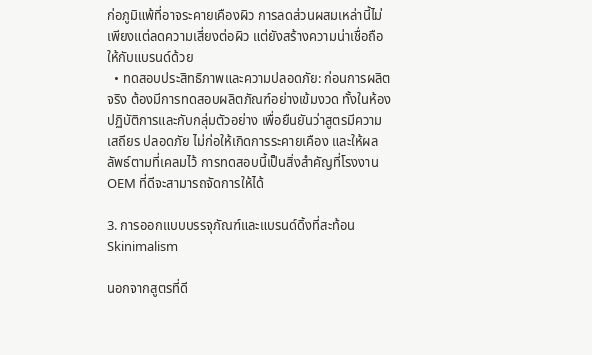ก่อภูมิแพ้ที่อาจระคายเคืองผิว การลดส่วนผสมเหล่านี้ไม่เพียงแต่ลดความเสี่ยงต่อผิว แต่ยังสร้างความน่าเชื่อถือให้กับแบรนด์ด้วย
  • ทดสอบประสิทธิภาพและความปลอดภัย: ก่อนการผลิตจริง ต้องมีการทดสอบผลิตภัณฑ์อย่างเข้มงวด ทั้งในห้องปฏิบัติการและกับกลุ่มตัวอย่าง เพื่อยืนยันว่าสูตรมีความเสถียร ปลอดภัย ไม่ก่อให้เกิดการระคายเคือง และให้ผลลัพธ์ตามที่เคลมไว้ การทดสอบนี้เป็นสิ่งสำคัญที่โรงงาน OEM ที่ดีจะสามารถจัดการให้ได้

3. การออกแบบบรรจุภัณฑ์และแบรนด์ดิ้งที่สะท้อน Skinimalism

นอกจากสูตรที่ดี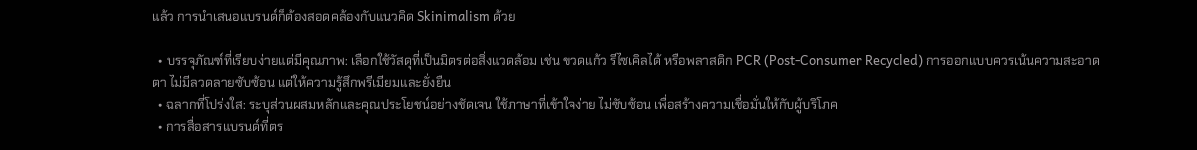แล้ว การนำเสนอแบรนด์ก็ต้องสอดคล้องกับแนวคิด Skinimalism ด้วย

  • บรรจุภัณฑ์ที่เรียบง่ายแต่มีคุณภาพ: เลือกใช้วัสดุที่เป็นมิตรต่อสิ่งแวดล้อม เช่น ขวดแก้ว รีไซเคิลได้ หรือพลาสติก PCR (Post-Consumer Recycled) การออกแบบควรเน้นความสะอาดตา ไม่มีลวดลายซับซ้อน แต่ให้ความรู้สึกพรีเมียมและยั่งยืน
  • ฉลากที่โปร่งใส: ระบุส่วนผสมหลักและคุณประโยชน์อย่างชัดเจน ใช้ภาษาที่เข้าใจง่าย ไม่ซับซ้อน เพื่อสร้างความเชื่อมั่นให้กับผู้บริโภค
  • การสื่อสารแบรนด์ที่ตร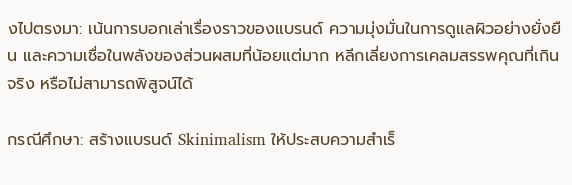งไปตรงมา: เน้นการบอกเล่าเรื่องราวของแบรนด์ ความมุ่งมั่นในการดูแลผิวอย่างยั่งยืน และความเชื่อในพลังของส่วนผสมที่น้อยแต่มาก หลีกเลี่ยงการเคลมสรรพคุณที่เกินจริง หรือไม่สามารถพิสูจน์ได้

กรณีศึกษา: สร้างแบรนด์ Skinimalism ให้ประสบความสำเร็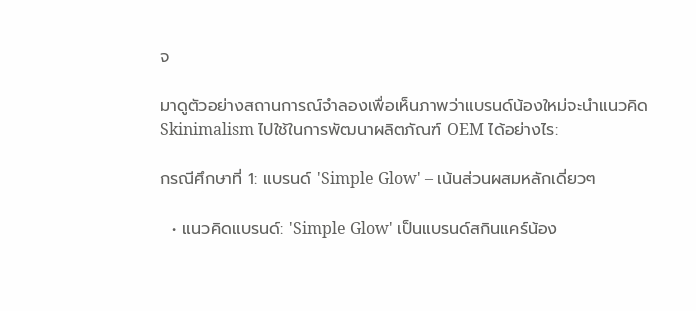จ

มาดูตัวอย่างสถานการณ์จำลองเพื่อเห็นภาพว่าแบรนด์น้องใหม่จะนำแนวคิด Skinimalism ไปใช้ในการพัฒนาผลิตภัณฑ์ OEM ได้อย่างไร:

กรณีศึกษาที่ 1: แบรนด์ 'Simple Glow' – เน้นส่วนผสมหลักเดี่ยวๆ

  • แนวคิดแบรนด์: 'Simple Glow' เป็นแบรนด์สกินแคร์น้อง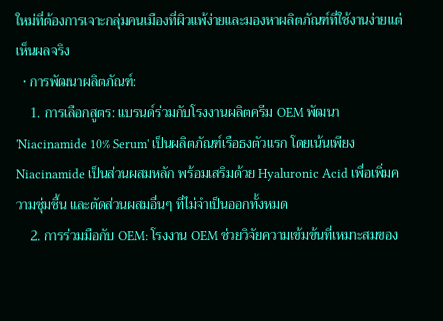ใหม่ที่ต้องการเจาะกลุ่มคนเมืองที่ผิวแพ้ง่ายและมองหาผลิตภัณฑ์ที่ใช้งานง่ายแต่เห็นผลจริง
  • การพัฒนาผลิตภัณฑ์:
    1. การเลือกสูตร: แบรนด์ร่วมกับโรงงานผลิตครีม OEM พัฒนา 'Niacinamide 10% Serum' เป็นผลิตภัณฑ์เรือธงตัวแรก โดยเน้นเพียง Niacinamide เป็นส่วนผสมหลัก พร้อมเสริมด้วย Hyaluronic Acid เพื่อเพิ่มความชุ่มชื้น และตัดส่วนผสมอื่นๆ ที่ไม่จำเป็นออกทั้งหมด
    2. การร่วมมือกับ OEM: โรงงาน OEM ช่วยวิจัยความเข้มข้นที่เหมาะสมของ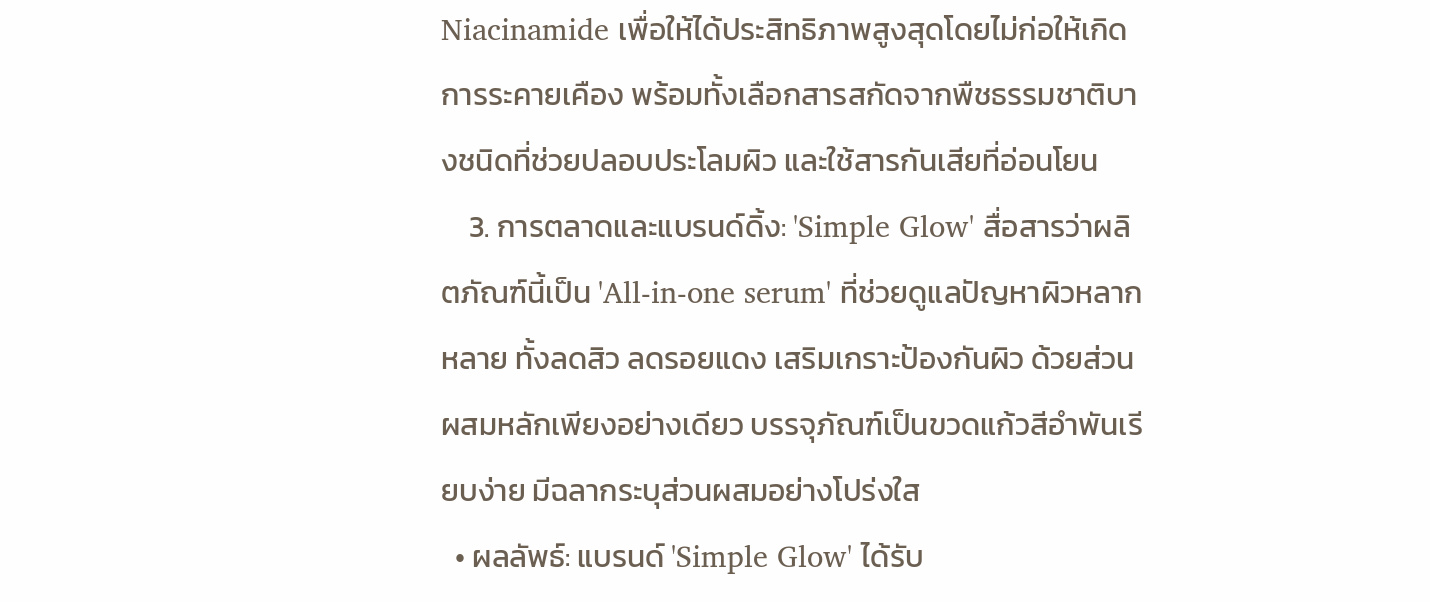Niacinamide เพื่อให้ได้ประสิทธิภาพสูงสุดโดยไม่ก่อให้เกิดการระคายเคือง พร้อมทั้งเลือกสารสกัดจากพืชธรรมชาติบางชนิดที่ช่วยปลอบประโลมผิว และใช้สารกันเสียที่อ่อนโยน
    3. การตลาดและแบรนด์ดิ้ง: 'Simple Glow' สื่อสารว่าผลิตภัณฑ์นี้เป็น 'All-in-one serum' ที่ช่วยดูแลปัญหาผิวหลากหลาย ทั้งลดสิว ลดรอยแดง เสริมเกราะป้องกันผิว ด้วยส่วนผสมหลักเพียงอย่างเดียว บรรจุภัณฑ์เป็นขวดแก้วสีอำพันเรียบง่าย มีฉลากระบุส่วนผสมอย่างโปร่งใส
  • ผลลัพธ์: แบรนด์ 'Simple Glow' ได้รับ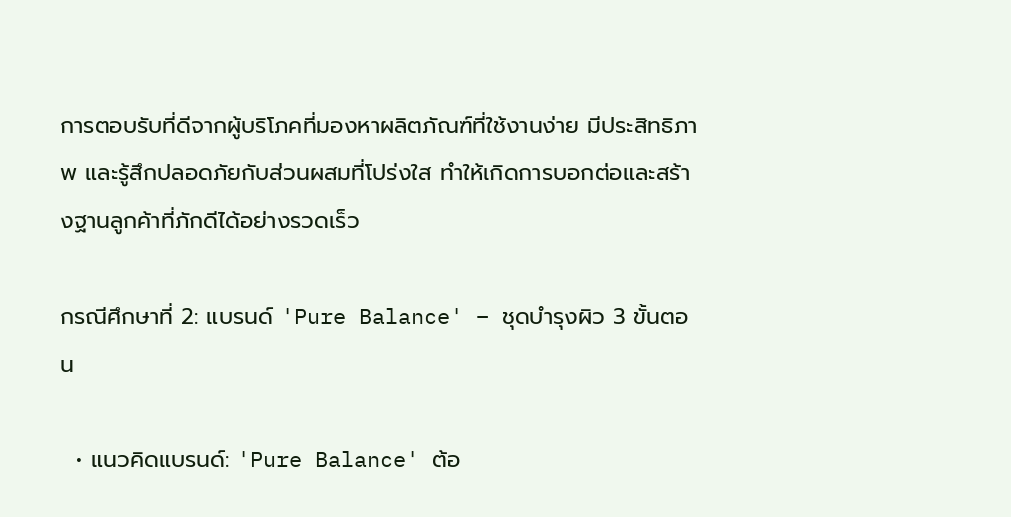การตอบรับที่ดีจากผู้บริโภคที่มองหาผลิตภัณฑ์ที่ใช้งานง่าย มีประสิทธิภาพ และรู้สึกปลอดภัยกับส่วนผสมที่โปร่งใส ทำให้เกิดการบอกต่อและสร้างฐานลูกค้าที่ภักดีได้อย่างรวดเร็ว

กรณีศึกษาที่ 2: แบรนด์ 'Pure Balance' – ชุดบำรุงผิว 3 ขั้นตอน

  • แนวคิดแบรนด์: 'Pure Balance' ต้อ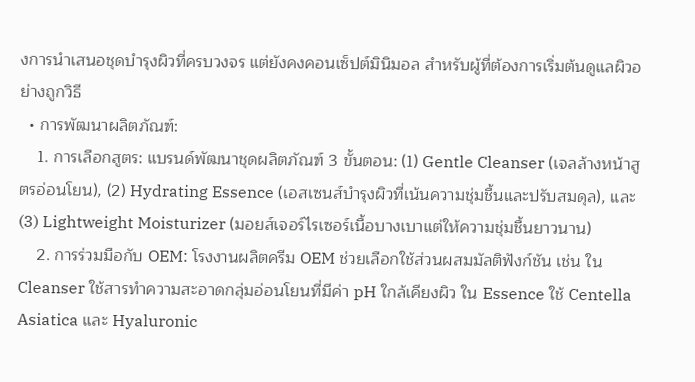งการนำเสนอชุดบำรุงผิวที่ครบวงจร แต่ยังคงคอนเซ็ปต์มินิมอล สำหรับผู้ที่ต้องการเริ่มต้นดูแลผิวอย่างถูกวิธี
  • การพัฒนาผลิตภัณฑ์:
    1. การเลือกสูตร: แบรนด์พัฒนาชุดผลิตภัณฑ์ 3 ขั้นตอน: (1) Gentle Cleanser (เจลล้างหน้าสูตรอ่อนโยน), (2) Hydrating Essence (เอสเซนส์บำรุงผิวที่เน้นความชุ่มชื้นและปรับสมดุล), และ (3) Lightweight Moisturizer (มอยส์เจอร์ไรเซอร์เนื้อบางเบาแต่ให้ความชุ่มชื้นยาวนาน)
    2. การร่วมมือกับ OEM: โรงงานผลิตครีม OEM ช่วยเลือกใช้ส่วนผสมมัลติฟังก์ชัน เช่น ใน Cleanser ใช้สารทำความสะอาดกลุ่มอ่อนโยนที่มีค่า pH ใกล้เคียงผิว ใน Essence ใช้ Centella Asiatica และ Hyaluronic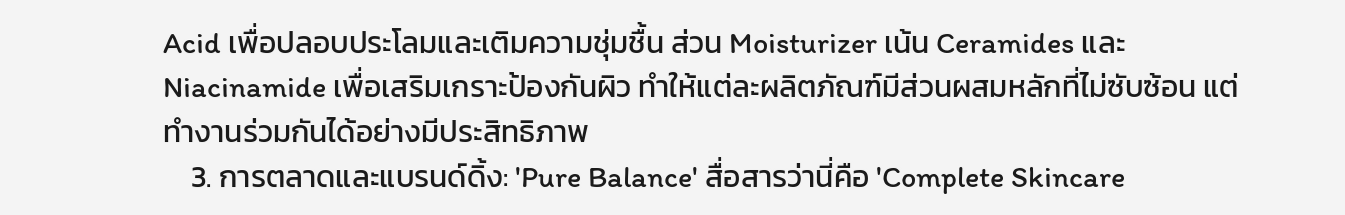Acid เพื่อปลอบประโลมและเติมความชุ่มชื้น ส่วน Moisturizer เน้น Ceramides และ Niacinamide เพื่อเสริมเกราะป้องกันผิว ทำให้แต่ละผลิตภัณฑ์มีส่วนผสมหลักที่ไม่ซับซ้อน แต่ทำงานร่วมกันได้อย่างมีประสิทธิภาพ
    3. การตลาดและแบรนด์ดิ้ง: 'Pure Balance' สื่อสารว่านี่คือ 'Complete Skincare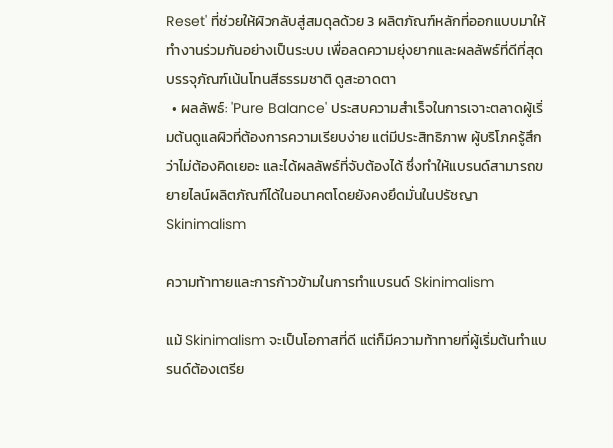Reset' ที่ช่วยให้ผิวกลับสู่สมดุลด้วย 3 ผลิตภัณฑ์หลักที่ออกแบบมาให้ทำงานร่วมกันอย่างเป็นระบบ เพื่อลดความยุ่งยากและผลลัพธ์ที่ดีที่สุด บรรจุภัณฑ์เน้นโทนสีธรรมชาติ ดูสะอาดตา
  • ผลลัพธ์: 'Pure Balance' ประสบความสำเร็จในการเจาะตลาดผู้เริ่มต้นดูแลผิวที่ต้องการความเรียบง่าย แต่มีประสิทธิภาพ ผู้บริโภครู้สึกว่าไม่ต้องคิดเยอะ และได้ผลลัพธ์ที่จับต้องได้ ซึ่งทำให้แบรนด์สามารถขยายไลน์ผลิตภัณฑ์ได้ในอนาคตโดยยังคงยึดมั่นในปรัชญา Skinimalism

ความท้าทายและการก้าวข้ามในการทำแบรนด์ Skinimalism

แม้ Skinimalism จะเป็นโอกาสที่ดี แต่ก็มีความท้าทายที่ผู้เริ่มต้นทำแบรนด์ต้องเตรีย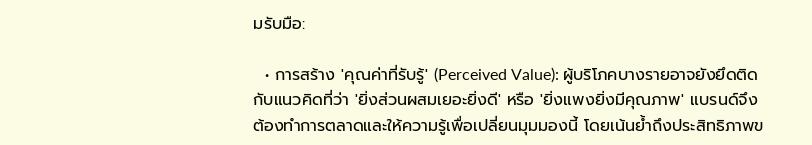มรับมือ:

  • การสร้าง 'คุณค่าที่รับรู้' (Perceived Value): ผู้บริโภคบางรายอาจยังยึดติดกับแนวคิดที่ว่า 'ยิ่งส่วนผสมเยอะยิ่งดี' หรือ 'ยิ่งแพงยิ่งมีคุณภาพ' แบรนด์จึงต้องทำการตลาดและให้ความรู้เพื่อเปลี่ยนมุมมองนี้ โดยเน้นย้ำถึงประสิทธิภาพข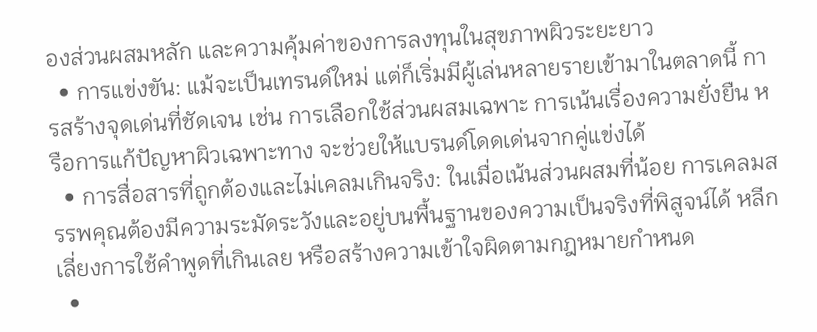องส่วนผสมหลัก และความคุ้มค่าของการลงทุนในสุขภาพผิวระยะยาว
  • การแข่งขัน: แม้จะเป็นเทรนด์ใหม่ แต่ก็เริ่มมีผู้เล่นหลายรายเข้ามาในตลาดนี้ การสร้างจุดเด่นที่ชัดเจน เช่น การเลือกใช้ส่วนผสมเฉพาะ การเน้นเรื่องความยั่งยืน หรือการแก้ปัญหาผิวเฉพาะทาง จะช่วยให้แบรนด์โดดเด่นจากคู่แข่งได้
  • การสื่อสารที่ถูกต้องและไม่เคลมเกินจริง: ในเมื่อเน้นส่วนผสมที่น้อย การเคลมสรรพคุณต้องมีความระมัดระวังและอยู่บนพื้นฐานของความเป็นจริงที่พิสูจน์ได้ หลีกเลี่ยงการใช้คำพูดที่เกินเลย หรือสร้างความเข้าใจผิดตามกฎหมายกำหนด
  •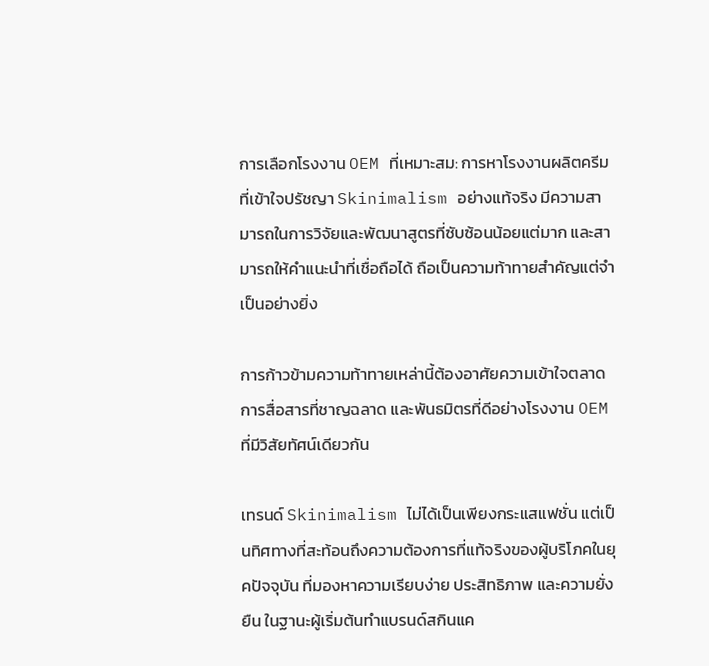การเลือกโรงงาน OEM ที่เหมาะสม: การหาโรงงานผลิตครีมที่เข้าใจปรัชญา Skinimalism อย่างแท้จริง มีความสามารถในการวิจัยและพัฒนาสูตรที่ซับซ้อนน้อยแต่มาก และสามารถให้คำแนะนำที่เชื่อถือได้ ถือเป็นความท้าทายสำคัญแต่จำเป็นอย่างยิ่ง

การก้าวข้ามความท้าทายเหล่านี้ต้องอาศัยความเข้าใจตลาด การสื่อสารที่ชาญฉลาด และพันธมิตรที่ดีอย่างโรงงาน OEM ที่มีวิสัยทัศน์เดียวกัน

เทรนด์ Skinimalism ไม่ได้เป็นเพียงกระแสแฟชั่น แต่เป็นทิศทางที่สะท้อนถึงความต้องการที่แท้จริงของผู้บริโภคในยุคปัจจุบัน ที่มองหาความเรียบง่าย ประสิทธิภาพ และความยั่งยืน ในฐานะผู้เริ่มต้นทำแบรนด์สกินแค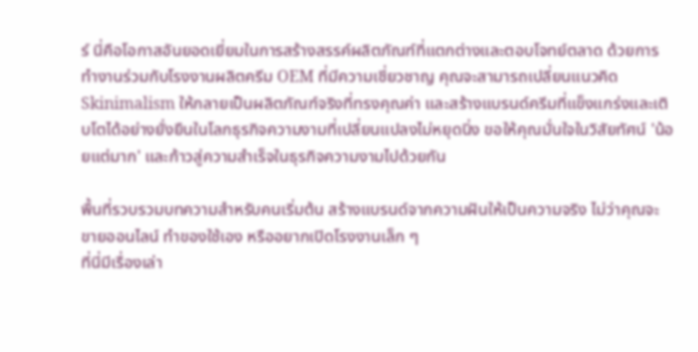ร์ นี่คือโอกาสอันยอดเยี่ยมในการสร้างสรรค์ผลิตภัณฑ์ที่แตกต่างและตอบโจทย์ตลาด ด้วยการทำงานร่วมกับโรงงานผลิตครีม OEM ที่มีความเชี่ยวชาญ คุณจะสามารถเปลี่ยนแนวคิด Skinimalism ให้กลายเป็นผลิตภัณฑ์จริงที่ทรงคุณค่า และสร้างแบรนด์ครีมที่แข็งแกร่งและเติบโตได้อย่างยั่งยืนในโลกธุรกิจความงามที่เปลี่ยนแปลงไม่หยุดนิ่ง ขอให้คุณมั่นใจในวิสัยทัศน์ 'น้อยแต่มาก' และก้าวสู่ความสำเร็จในธุรกิจความงามไปด้วยกัน

พื้นที่รวบรวมบทความสำหรับคนเริ่มต้น สร้างแบรนด์จากความฝันให้เป็นความจริง ไม่ว่าคุณจะขายออนไลน์ ทำของใช้เอง หรืออยากเปิดโรงงานเล็ก ๆ
ที่นี่มีเรื่องเล่า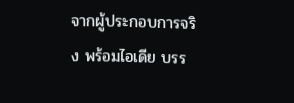จากผู้ประกอบการจริง พร้อมไอเดีย บรร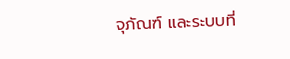จุภัณฑ์ และระบบที่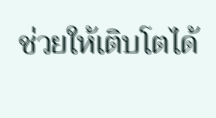ช่วยให้เติบโตได้